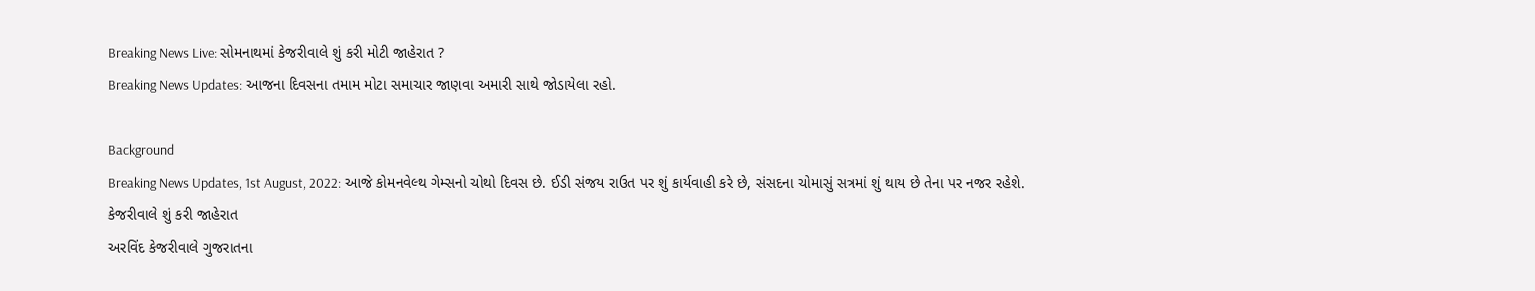Breaking News Live: સોમનાથમાં કેજરીવાલે શું કરી મોટી જાહેરાત ?
Breaking News Updates: આજના દિવસના તમામ મોટા સમાચાર જાણવા અમારી સાથે જોડાયેલા રહો.

Background
Breaking News Updates, 1st August, 2022: આજે કોમનવેલ્થ ગેમ્સનો ચોથો દિવસ છે. ઈડી સંજય રાઉત પર શું કાર્યવાહી કરે છે, સંસદના ચોમાસું સત્રમાં શું થાય છે તેના પર નજર રહેશે.
કેજરીવાલે શું કરી જાહેરાત
અરવિંદ કેજરીવાલે ગુજરાતના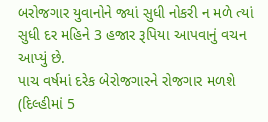બરોજગાર યુવાનોને જ્યાં સુધી નોકરી ન મળે ત્યાં સુધી દર મહિને 3 હજાર રૂપિયા આપવાનું વચન આપ્યું છે.
પાચ વર્ષમાં દરેક બેરોજગારને રોજગાર મળશે
(દિલ્હીમાં 5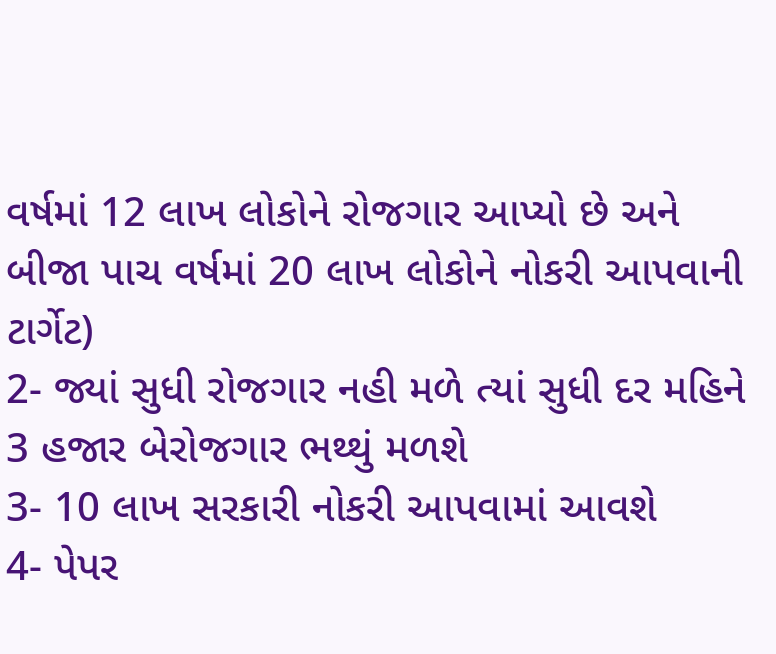વર્ષમાં 12 લાખ લોકોને રોજગાર આપ્યો છે અને બીજા પાચ વર્ષમાં 20 લાખ લોકોને નોકરી આપવાની ટાર્ગેટ)
2- જ્યાં સુધી રોજગાર નહી મળે ત્યાં સુધી દર મહિને 3 હજાર બેરોજગાર ભથ્થું મળશે
3- 10 લાખ સરકારી નોકરી આપવામાં આવશે
4- પેપર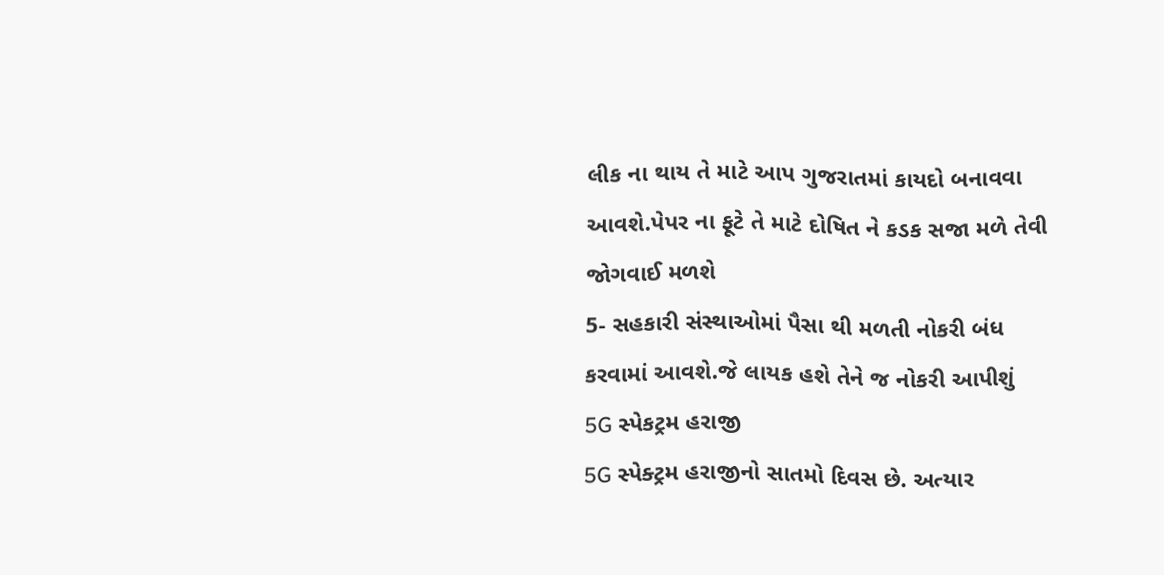લીક ના થાય તે માટે આપ ગુજરાતમાં કાયદો બનાવવા આવશે.પેપર ના ફૂટે તે માટે દોષિત ને કડક સજા મળે તેવી જોગવાઈ મળશે
5- સહકારી સંસ્થાઓમાં પૈસા થી મળતી નોકરી બંધ કરવામાં આવશે.જે લાયક હશે તેને જ નોકરી આપીશું
5G સ્પેકટ્રમ હરાજી
5G સ્પેક્ટ્રમ હરાજીનો સાતમો દિવસ છે. અત્યાર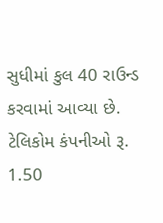સુધીમાં કુલ 40 રાઉન્ડ કરવામાં આવ્યા છે. ટેલિકોમ કંપનીઓ રૂ. 1.50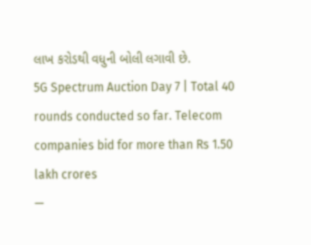લાખ કરોડથી વધુની બોલી લગાવી છે.
5G Spectrum Auction Day 7 | Total 40 rounds conducted so far. Telecom companies bid for more than Rs 1.50 lakh crores
—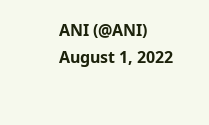ANI (@ANI) August 1, 2022